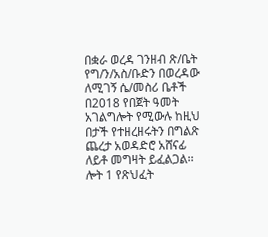በቋራ ወረዳ ገንዘብ ጽ/ቤት የግ/ን/አስ/ቡድን በወረዳው ለሚገኝ ሴ/መስሪ ቤቶች በ2018 የበጀት ዓመት አገልግሎት የሚውሉ ከዚህ በታች የተዘረዘሩትን በግልጽ ጨረታ አወዳድሮ አሸናፊ ለይቶ መግዛት ይፈልጋል፡፡ ሎት 1 የጽህፈት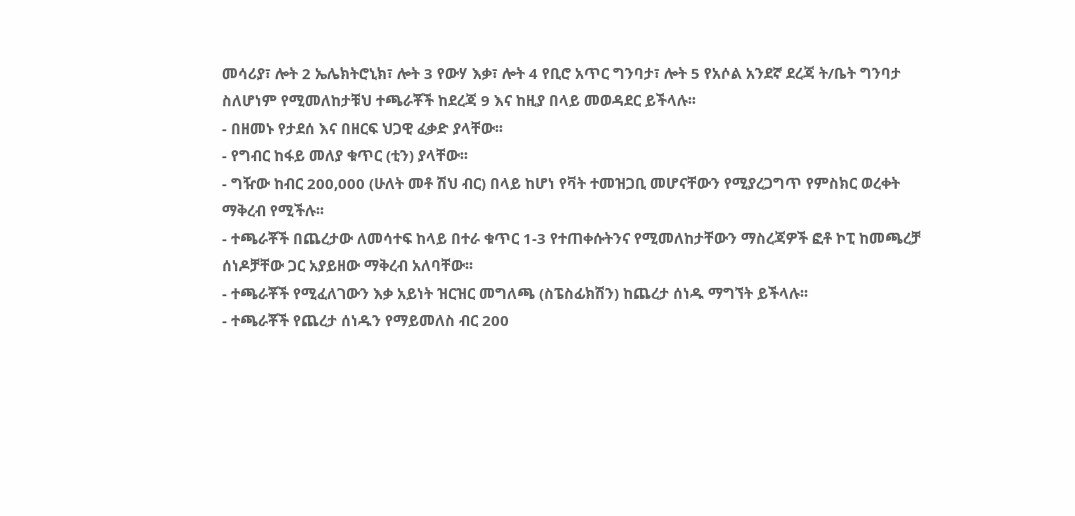መሳሪያ፣ ሎት 2 ኤሌክትሮኒክ፣ ሎት 3 የውሃ እቃ፣ ሎት 4 የቢሮ አጥር ግንባታ፣ ሎት 5 የአሶል አንደኛ ደረጃ ት/ቤት ግንባታ ስለሆነም የሚመለከታቹህ ተጫራቾች ከደረጃ 9 እና ከዚያ በላይ መወዳደር ይችላሉ፡፡
- በዘመኑ የታደሰ እና በዘርፍ ህጋዊ ፈቃድ ያላቸው፡፡
- የግብር ከፋይ መለያ ቁጥር (ቲን) ያላቸው፡፡
- ግዥው ከብር 200,000 (ሁለት መቶ ሽህ ብር) በላይ ከሆነ የቫት ተመዝጋቢ መሆናቸውን የሚያረጋግጥ የምስክር ወረቀት ማቅረብ የሚችሉ፡፡
- ተጫራቾች በጨረታው ለመሳተፍ ከላይ በተራ ቁጥር 1-3 የተጠቀሱትንና የሚመለከታቸውን ማስረጃዎች ፎቶ ኮፒ ከመጫረቻ ሰነዶቻቸው ጋር አያይዘው ማቅረብ አለባቸው፡፡
- ተጫራቾች የሚፈለገውን እቃ አይነት ዝርዝር መግለጫ (ስፔስፊክሽን) ከጨረታ ሰነዱ ማግኘት ይችላሉ፡፡
- ተጫራቾች የጨረታ ሰነዱን የማይመለስ ብር 200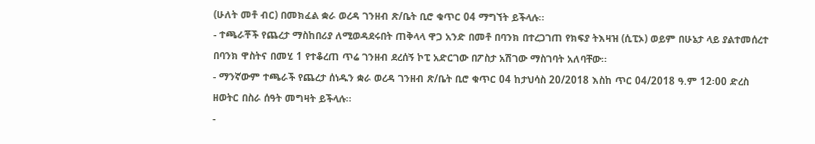(ሁለት መቶ ብር) በመክፈል ቋራ ወረዳ ገንዘብ ጽ/ቤት ቢሮ ቁጥር 04 ማግኘት ይችላሉ፡፡
- ተጫራቾች የጨረታ ማስከበሪያ ለሚወዳደሩበት ጠቅላላ ዋጋ አንድ በመቶ በባንክ በተረጋገጠ የክፍያ ትእዛዝ (ሲፒኦ) ወይም በሁኔታ ላይ ያልተመሰረተ በባንክ ዋስትና በመሂ 1 የተቆረጠ ጥሬ ገንዘብ ደረሰኝ ኮፒ አድርገው በፖስታ አሽገው ማስገባት አለባቸው፡፡
- ማንኛውም ተጫራች የጨረታ ሰነዱን ቋራ ወረዳ ገንዘብ ጽ/ቤት ቢሮ ቁጥር 04 ከታህሳስ 20/2018 እስከ ጥር 04/2018 ዓ.ም 12፡00 ድረስ ዘወትር በስራ ሰዓት መግዛት ይችላሉ፡፡
-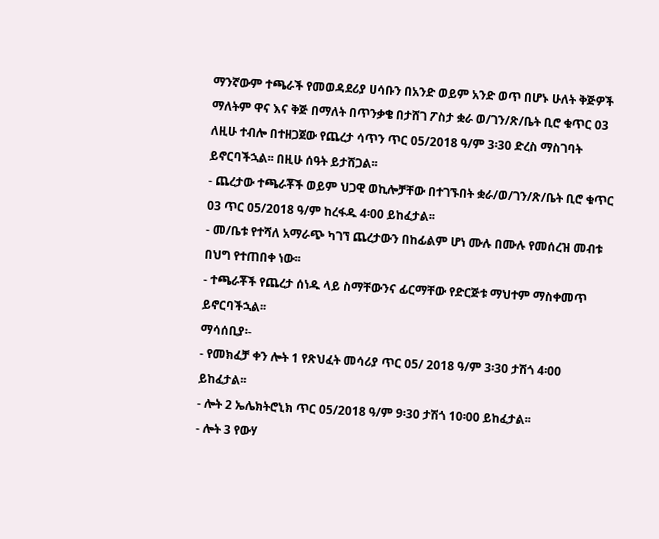ማንኛውም ተጫራች የመወዳደሪያ ሀሳቡን በአንድ ወይም አንድ ወጥ በሆኑ ሁለት ቅጅዎች ማለትም ዋና እና ቅጅ በማለት በጥንቃቄ በታሸገ ፖስታ ቋራ ወ/ገን/ጽ/ቤት ቢሮ ቁጥር 03 ለዚሁ ተብሎ በተዘጋጀው የጨረታ ሳጥን ጥር 05/2018 ዓ/ም 3፡30 ድረስ ማስገባት ይኖርባችኋል፡፡ በዚሁ ሰዓት ይታሸጋል፡፡
- ጨረታው ተጫራቾች ወይም ህጋዊ ወኪሎቻቸው በተገኙበት ቋራ/ወ/ገን/ጽ/ቤት ቢሮ ቁጥር 03 ጥር 05/2018 ዓ/ም ከረፋዱ 4፡00 ይከፈታል፡፡
- መ/ቤቱ የተሻለ አማራጭ ካገኘ ጨረታውን በከፊልም ሆነ ሙሉ በሙሉ የመሰረዝ መብቱ በህግ የተጠበቀ ነው፡፡
- ተጫራቾች የጨረታ ሰነዱ ላይ ስማቸውንና ፊርማቸው የድርጅቱ ማህተም ማስቀመጥ ይኖርባችኋል፡፡
ማሳሰቢያ፡-
- የመክፈቻ ቀን ሎት 1 የጽህፈት መሳሪያ ጥር 05/ 2018 ዓ/ም 3፡30 ታሽጎ 4፡00 ይከፈታል፡፡
- ሎት 2 ኤሌክትሮኒክ ጥር 05/2018 ዓ/ም 9፡30 ታሽጎ 10፡00 ይከፈታል፡፡
- ሎት 3 የውሃ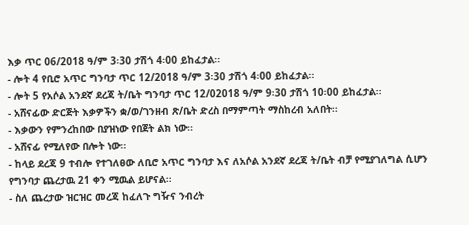እቃ ጥር 06/2018 ዓ/ም 3፡30 ታሽጎ 4፡00 ይከፈታል፡፡
- ሎት 4 የቢሮ አጥር ግንባታ ጥር 12/2018 ዓ/ም 3፡30 ታሽጎ 4፡00 ይከፈታል፡፡
- ሎት 5 የአሶል አንደኛ ደረጃ ት/ቤት ግንባታ ጥር 12/02018 ዓ/ም 9፡30 ታሽጎ 10፡00 ይከፈታል፡፡
- አሸናፊው ድርጅት እቃዎችን ቋ/ወ/ገንዘብ ጽ/ቤት ድረስ በማምጣት ማስከረብ አለበት፡፡
- እቃውን የምንረከበው በያዝነው የበጀት ልክ ነው፡፡
- አሸናፊ የሚለየው በሎት ነው፡፡
- ከላይ ደረጃ 9 ተብሎ የተገለፀው ለቢሮ አጥር ግንባታ እና ለአሶል አንደኛ ደረጃ ት/ቤት ብቻ የሚያገለግል ሲሆን የግንባታ ጨረታዉ 21 ቀን ሚዉል ይሆናል፡፡
- ስለ ጨረታው ዝርዝር መረጃ ከፈለጉ ግዥና ንብረት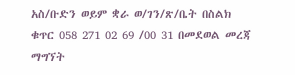አስ/ቡድን ወይም ቋራ ወ/ገን/ጽ/ቤት በስልክ ቁጥር 058 271 02 69 /00 31 በመደወል መረጃ ማግኘት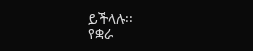ይችላሉ፡፡
የቋራ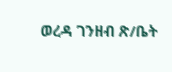ወረዳ ገንዘብ ጽ/ቤት